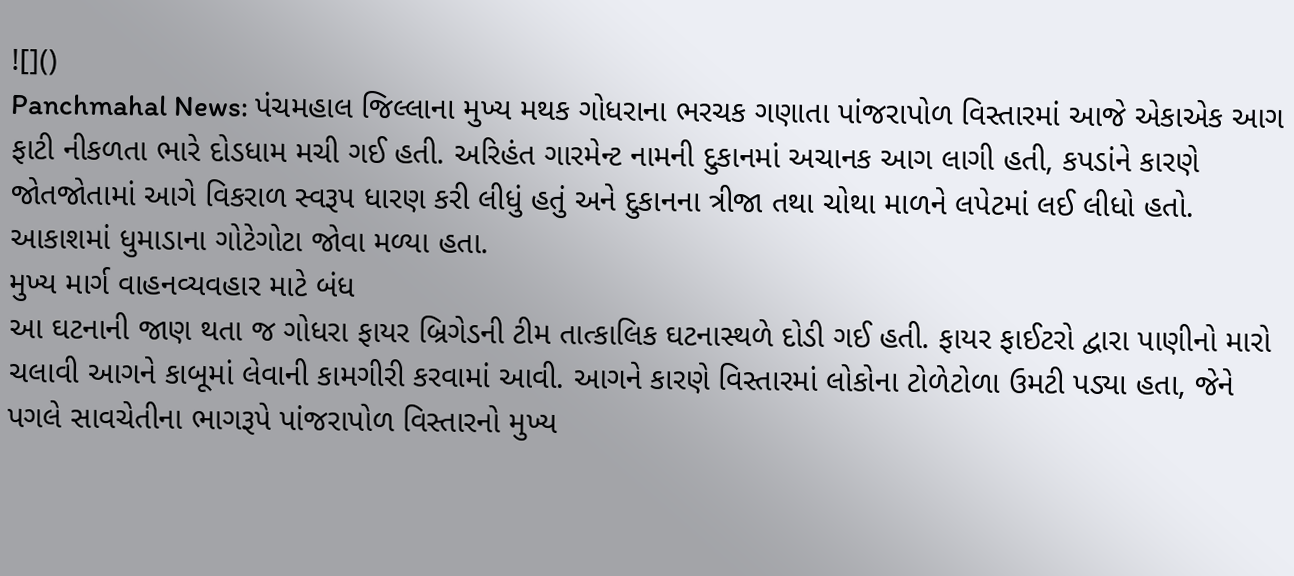![]()
Panchmahal News: પંચમહાલ જિલ્લાના મુખ્ય મથક ગોધરાના ભરચક ગણાતા પાંજરાપોળ વિસ્તારમાં આજે એકાએક આગ ફાટી નીકળતા ભારે દોડધામ મચી ગઈ હતી. અરિહંત ગારમેન્ટ નામની દુકાનમાં અચાનક આગ લાગી હતી, કપડાંને કારણે જોતજોતામાં આગે વિકરાળ સ્વરૂપ ધારણ કરી લીધું હતું અને દુકાનના ત્રીજા તથા ચોથા માળને લપેટમાં લઈ લીધો હતો. આકાશમાં ધુમાડાના ગોટેગોટા જોવા મળ્યા હતા.
મુખ્ય માર્ગ વાહનવ્યવહાર માટે બંધ
આ ઘટનાની જાણ થતા જ ગોધરા ફાયર બ્રિગેડની ટીમ તાત્કાલિક ઘટનાસ્થળે દોડી ગઈ હતી. ફાયર ફાઈટરો દ્વારા પાણીનો મારો ચલાવી આગને કાબૂમાં લેવાની કામગીરી કરવામાં આવી. આગને કારણે વિસ્તારમાં લોકોના ટોળેટોળા ઉમટી પડ્યા હતા, જેને પગલે સાવચેતીના ભાગરૂપે પાંજરાપોળ વિસ્તારનો મુખ્ય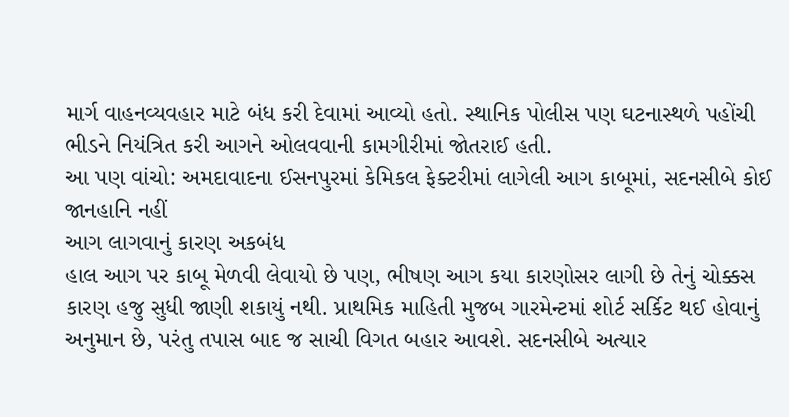માર્ગ વાહનવ્યવહાર માટે બંધ કરી દેવામાં આવ્યો હતો. સ્થાનિક પોલીસ પણ ઘટનાસ્થળે પહોંચી ભીડને નિયંત્રિત કરી આગને ઓલવવાની કામગીરીમાં જોતરાઈ હતી.
આ પણ વાંચો: અમદાવાદના ઈસનપુરમાં કેમિકલ ફેક્ટરીમાં લાગેલી આગ કાબૂમાં, સદનસીબે કોઈ જાનહાનિ નહીં
આગ લાગવાનું કારણ અકબંધ
હાલ આગ પર કાબૂ મેળવી લેવાયો છે પણ, ભીષણ આગ કયા કારણોસર લાગી છે તેનું ચોક્કસ કારણ હજુ સુધી જાણી શકાયું નથી. પ્રાથમિક માહિતી મુજબ ગારમેન્ટમાં શોર્ટ સર્કિટ થઈ હોવાનું અનુમાન છે, પરંતુ તપાસ બાદ જ સાચી વિગત બહાર આવશે. સદનસીબે અત્યાર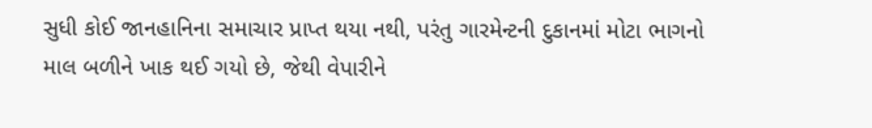સુધી કોઈ જાનહાનિના સમાચાર પ્રાપ્ત થયા નથી, પરંતુ ગારમેન્ટની દુકાનમાં મોટા ભાગનો માલ બળીને ખાક થઈ ગયો છે, જેથી વેપારીને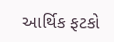આર્થિક ફટકો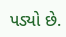પડ્યો છે.